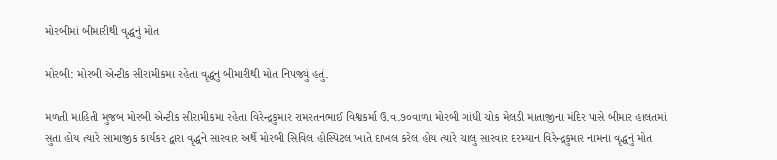મોરબીમાં બીમારીથી વૃદ્ધનું મોત

મોરબી: મોરબી એન્ટીક સીરામીકમા રહેતા વૃદ્ધનુ બીમારીથી મોત નિપજ્યું હતું.

મળતી માહિતી મુજબ મોરબી એન્ટીક સીરામીકમા રહેતા વિરેન્દ્રકુમાર રામરતનભાઈ વિશ્વકર્મા ઉ.વ.૭૦વાળા મોરબી ગાંધી ચોક મેલડી માતાજીના મંદિર પાસે બીમાર હાલતમાં સુતા હોય ત્યારે સામાજીક કાર્યકર દ્વારા વૃદ્ધને સારવાર અર્થે મોરબી સિવિલ હોસ્પિટલ ખાતે દાખલ કરેલ હોય ત્યારે ચાલુ સારવાર દરમ્યાન વિરેન્દ્રકુમાર નામના વૃદ્ધનું મોત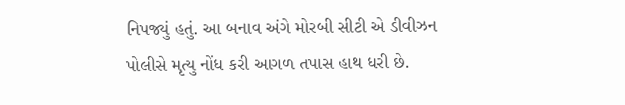નિપજ્યું હતું. આ બનાવ અંગે મોરબી સીટી એ ડીવીઝન પોલીસે મૃત્યુ નોંધ કરી આગળ તપાસ હાથ ધરી છે.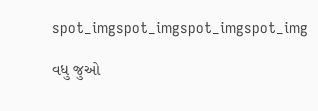spot_imgspot_imgspot_imgspot_img

વધુ જુઓ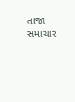તાજા સમાચાર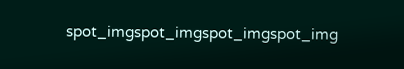spot_imgspot_imgspot_imgspot_img